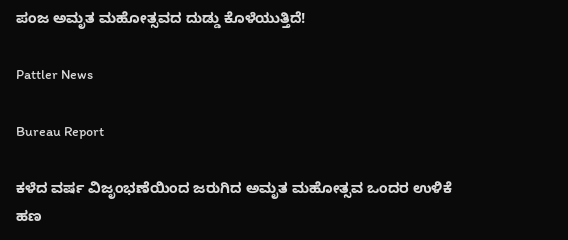ಪಂಜ ಅಮೃತ ಮಹೋತ್ಸವದ ದುಡ್ಡು ಕೊಳೆಯುತ್ತಿದೆ!

Pattler News

Bureau Report

ಕಳೆದ ವರ್ಷ ವಿಜೃಂಭಣೆಯಿಂದ ಜರುಗಿದ ಅಮೃತ ಮಹೋತ್ಸವ ಒಂದರ ಉಳಿಕೆ ಹಣ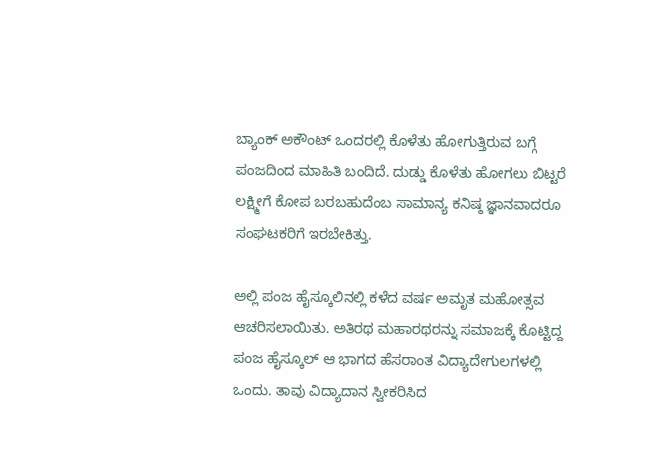ಬ್ಯಾಂಕ್ ಅಕೌಂಟ್ ಒಂದರಲ್ಲಿ ಕೊಳೆತು ಹೋಗುತ್ತಿರುವ ಬಗ್ಗೆ ಪಂಜದಿಂದ ಮಾಹಿತಿ ಬಂದಿದೆ. ದುಡ್ಡು ಕೊಳೆತು ಹೋಗಲು ಬಿಟ್ಟರೆ ಲಕ್ಷ್ಮೀಗೆ ಕೋಪ ಬರಬಹುದೆಂಬ ಸಾಮಾನ್ಯ ಕನಿಷ್ಠ ಜ್ಞಾನವಾದರೂ ಸಂಘಟಕರಿಗೆ ಇರಬೇಕಿತ್ತು.

ಅಲ್ಲಿ ಪಂಜ ಹೈಸ್ಕೂಲಿನಲ್ಲಿ ಕಳೆದ ವರ್ಷ ಅಮೃತ ಮಹೋತ್ಸವ ಆಚರಿಸಲಾಯಿತು. ಅತಿರಥ ಮಹಾರಥರನ್ನು ಸಮಾಜಕ್ಕೆ ಕೊಟ್ಟಿದ್ದ ಪಂಜ ಹೈಸ್ಕೂಲ್ ಆ ಭಾಗದ ಹೆಸರಾಂತ ವಿದ್ಯಾದೇಗುಲಗಳಲ್ಲಿ ಒಂದು. ತಾವು ವಿದ್ಯಾದಾನ ಸ್ವೀಕರಿಸಿದ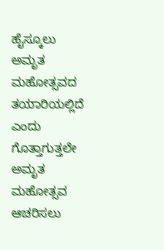ಹೈಸ್ಕೂಲು ಅಮೃತ ಮಹೋತ್ಸವದ ತಯಾರಿಯಲ್ಲಿದೆ ಎಂದು ಗೊತ್ತಾಗುತ್ತಲೇ ಅಮೃತ ಮಹೋತ್ಸವ ಆಚರಿಸಲು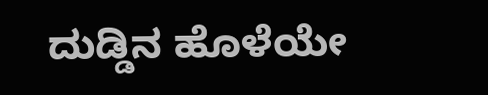ದುಡ್ಡಿನ ಹೊಳೆಯೇ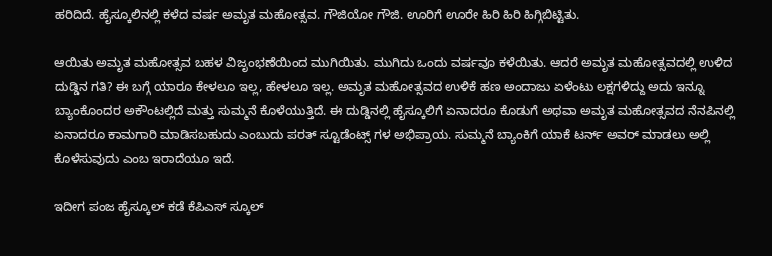ಹರಿದಿದೆ. ಹೈಸ್ಕೂಲಿನಲ್ಲಿ ಕಳೆದ ವರ್ಷ ಅಮೃತ ಮಹೋತ್ಸವ. ಗೌಜಿಯೋ ಗೌಜಿ. ಊರಿಗೆ ಊರೇ ಹಿರಿ ಹಿರಿ ಹಿಗ್ಗಿಬಿಟ್ಟಿತು.

ಆಯಿತು ಅಮೃತ ಮಹೋತ್ಸವ ಬಹಳ ವಿಜೃಂಭಣೆಯಿಂದ ಮುಗಿಯಿತು. ಮುಗಿದು ಒಂದು ವರ್ಷವೂ ಕಳೆಯಿತು. ಆದರೆ ಅಮೃತ ಮಹೋತ್ಸವದಲ್ಲಿ ಉಳಿದ ದುಡ್ಡಿನ ಗತಿ? ಈ ಬಗ್ಗೆ ಯಾರೂ ಕೇಳಲೂ ಇಲ್ಲ, ಹೇಳಲೂ ಇಲ್ಲ. ಅಮೃತ ಮಹೋತ್ಸವದ ಉಳಿಕೆ ಹಣ ಅಂದಾಜು ಏಳೆಂಟು ಲಕ್ಷಗಳಿದ್ದು ಅದು ಇನ್ನೂ ಬ್ಯಾಂಕೊಂದರ ಅಕೌಂಟಲ್ಲಿದೆ ಮತ್ತು ಸುಮ್ಮನೆ ಕೊಳೆಯುತ್ತಿದೆ. ಈ ದುಡ್ಡಿನಲ್ಲಿ ಹೈಸ್ಕೂಲಿಗೆ ಏನಾದರೂ ಕೊಡುಗೆ ಅಥವಾ ಅಮೃತ ಮಹೋತ್ಸವದ ನೆನಪಿನಲ್ಲಿ ಏನಾದರೂ ಕಾಮಗಾರಿ ಮಾಡಿಸಬಹುದು ಎಂಬುದು ಪರತ್ ಸ್ಟೂಡೆಂಟ್ಸ್ ಗಳ ಅಭಿಪ್ರಾಯ. ಸುಮ್ಮನೆ ಬ್ಯಾಂಕಿಗೆ ಯಾಕೆ ಟರ್ನ್ ಅವರ್ ಮಾಡಲು ಅಲ್ಲಿ ಕೊಳೆಸುವುದು ಎಂಬ ಇರಾದೆಯೂ ಇದೆ.

ಇದೀಗ ಪಂಜ ಹೈಸ್ಕೂಲ್ ಕಡೆ ಕೆಪಿಎಸ್ ಸ್ಕೂಲ್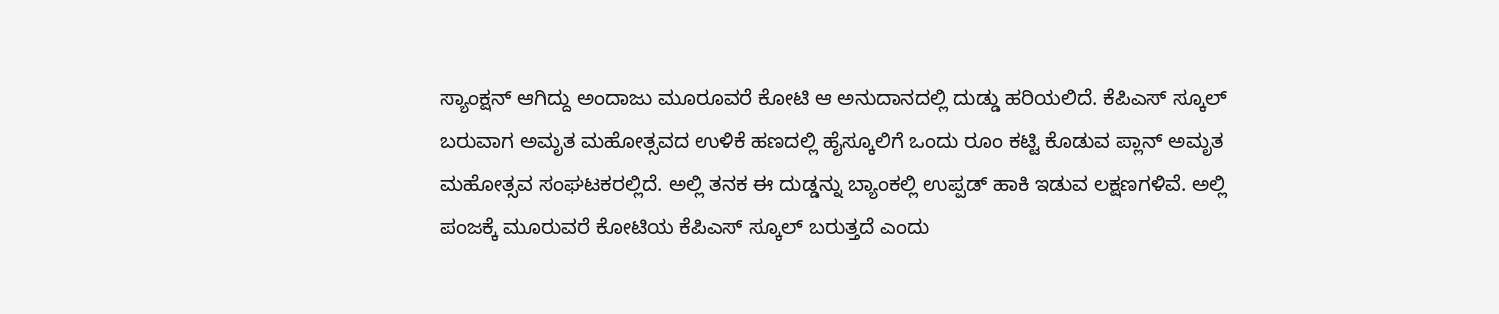ಸ್ಯಾಂಕ್ಷನ್ ಆಗಿದ್ದು ಅಂದಾಜು ಮೂರೂವರೆ ಕೋಟಿ ಆ ಅನುದಾನದಲ್ಲಿ ದುಡ್ಡು ಹರಿಯಲಿದೆ. ಕೆಪಿಎಸ್ ಸ್ಕೂಲ್ ಬರುವಾಗ ಅಮೃತ ಮಹೋತ್ಸವದ ಉಳಿಕೆ ಹಣದಲ್ಲಿ ಹೈಸ್ಕೂಲಿಗೆ ಒಂದು ರೂಂ ಕಟ್ಟಿ ಕೊಡುವ ಪ್ಲಾನ್ ಅಮೃತ ಮಹೋತ್ಸವ ಸಂಘಟಕರಲ್ಲಿದೆ. ಅಲ್ಲಿ ತನಕ ಈ ದುಡ್ಡನ್ನು ಬ್ಯಾಂಕಲ್ಲಿ ಉಪ್ಪಡ್ ಹಾಕಿ ಇಡುವ ಲಕ್ಷಣಗಳಿವೆ. ಅಲ್ಲಿ ಪಂಜಕ್ಕೆ ಮೂರುವರೆ ಕೋಟಿಯ ಕೆಪಿಎಸ್ ಸ್ಕೂಲ್ ಬರುತ್ತದೆ ಎಂದು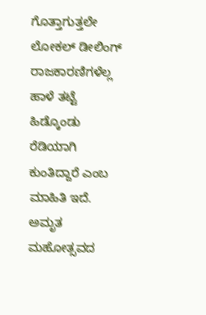ಗೊತ್ತಾಗುತ್ತಲೇ ಲೋಕಲ್ ಡೀಲಿಂಗ್ ರಾಜಕಾರಣಿಗಳೆಲ್ಲ ಹಾಳೆ ತಟ್ಟೆ ಹಿಡ್ಕೊಂಡು ರೆಡಿಯಾಗಿ ಕುಂತಿದ್ದಾರೆ ಎಂಬ ಮಾಹಿತಿ ಇದೆ. ಅಮೃತ ಮಹೋತ್ಸವದ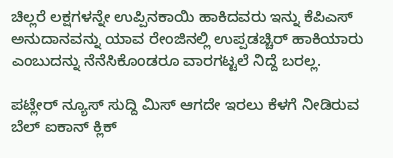ಚಿಲ್ಲರೆ ಲಕ್ಷಗಳನ್ನೇ ಉಪ್ಪಿನಕಾಯಿ ಹಾಕಿದವರು ಇನ್ನು ಕೆಪಿಎಸ್ ಅನುದಾನವನ್ನು ಯಾವ ರೇಂಜಿನಲ್ಲಿ ಉಪ್ಪಡಚ್ಚಿರ್ ಹಾಕಿಯಾರು ಎಂಬುದನ್ನು ನೆನೆಸಿಕೊಂಡರೂ ವಾರಗಟ್ಟಲೆ ನಿದ್ದೆ ಬರಲ್ಲ.

ಪಟ್ಲೇರ್ ನ್ಯೂಸ್ ಸುದ್ದಿ ಮಿಸ್ ಆಗದೇ ಇರಲು ಕೆಳಗೆ ನೀಡಿರುವ ಬೆಲ್ ಐಕಾನ್ ಕ್ಲಿಕ್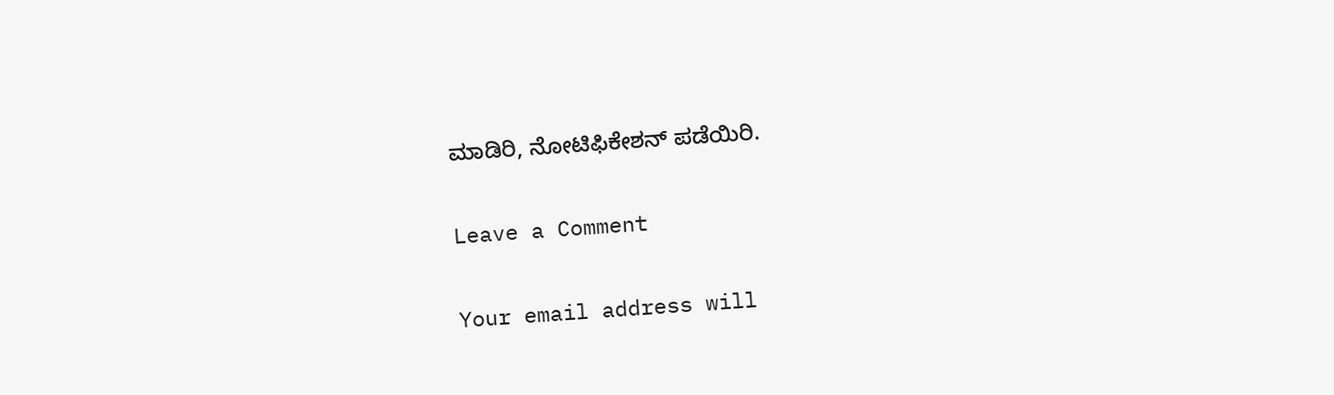ಮಾಡಿರಿ, ನೋಟಿಫಿಕೇಶನ್ ಪಡೆಯಿರಿ.

Leave a Comment

Your email address will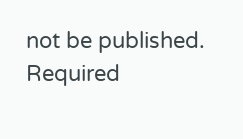not be published. Required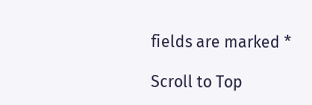fields are marked *

Scroll to Top